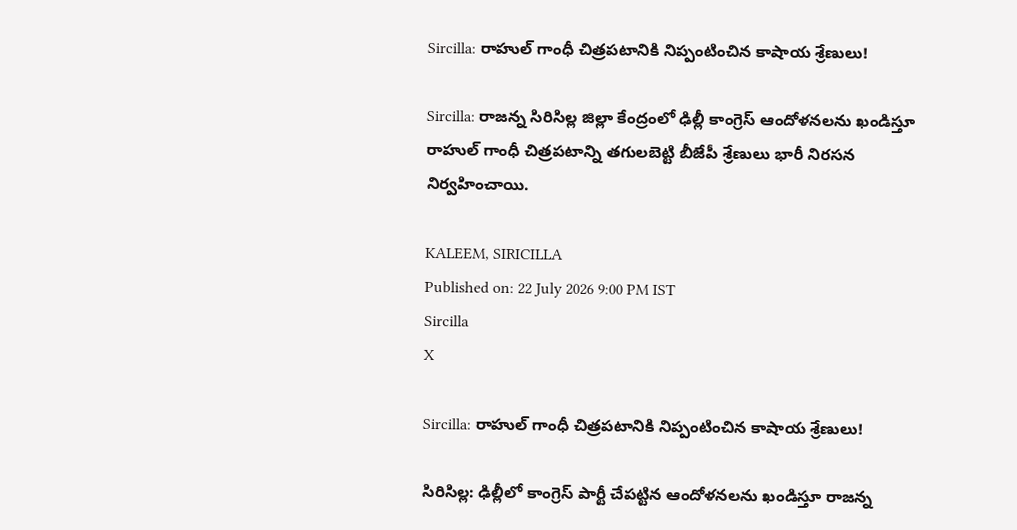Sircilla: రాహుల్ గాంధీ చిత్రపటానికి నిప్పంటించిన కాషాయ శ్రేణులు!

Sircilla: రాజన్న సిరిసిల్ల జిల్లా కేంద్రంలో ఢిల్లీ కాంగ్రెస్ ఆందోళనలను ఖండిస్తూ రాహుల్ గాంధీ చిత్రపటాన్ని తగులబెట్టి బీజేపీ శ్రేణులు భారీ నిరసన నిర్వహించాయి.

KALEEM, SIRICILLA
Published on: 22 July 2026 9:00 PM IST
Sircilla
X

Sircilla: రాహుల్ గాంధీ చిత్రపటానికి నిప్పంటించిన కాషాయ శ్రేణులు!

సిరిసిల్ల: ఢిల్లీలో కాంగ్రెస్ పార్టీ చేపట్టిన ఆందోళనలను ఖండిస్తూ రాజన్న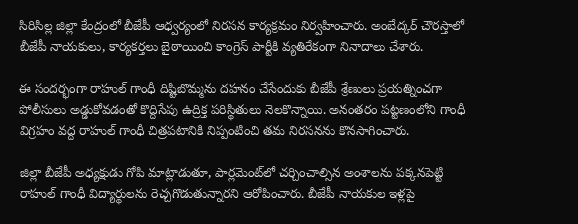సిరిసిల్ల జిల్లా కేంద్రంలో బీజేపీ ఆధ్వర్యంలో నిరసన కార్యక్రమం నిర్వహించారు. అంబేద్కర్ చౌరస్తాలో బీజేపీ నాయకులు, కార్యకర్తలు బైఠాయించి కాంగ్రెస్ పార్టీకి వ్యతిరేకంగా నినాదాలు చేశారు.

ఈ సందర్భంగా రాహుల్ గాంధీ దిష్టిబొమ్మను దహనం చేసేందుకు బీజేపీ శ్రేణులు ప్రయత్నించగా పోలీసులు అడ్డుకోవడంతో కొద్దిసేపు ఉద్రిక్త పరిస్థితులు నెలకొన్నాయి. అనంతరం పట్టణంలోని గాంధీ విగ్రహం వద్ద రాహుల్ గాంధీ చిత్రపటానికి నిప్పంటించి తమ నిరసనను కొనసాగించారు.

జిల్లా బీజేపీ అధ్యక్షుడు గోపి మాట్లాడుతూ, పార్లమెంట్‌లో చర్చించాల్సిన అంశాలను పక్కనపెట్టి రాహుల్ గాంధీ విద్యార్థులను రెచ్చగొడుతున్నారని ఆరోపించారు. బీజేపీ నాయకుల ఇళ్లపై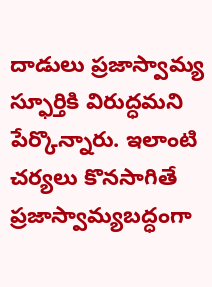దాడులు ప్రజాస్వామ్య స్ఫూర్తికి విరుద్ధమని పేర్కొన్నారు. ఇలాంటి చర్యలు కొనసాగితే ప్రజాస్వామ్యబద్ధంగా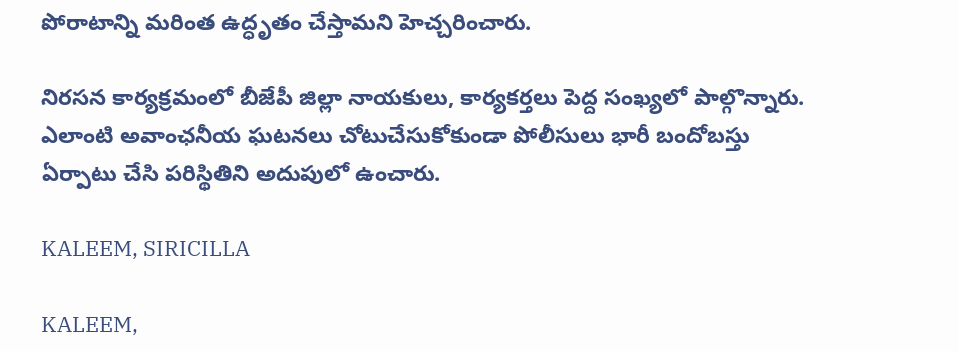పోరాటాన్ని మరింత ఉద్ధృతం చేస్తామని హెచ్చరించారు.

నిరసన కార్యక్రమంలో బీజేపీ జిల్లా నాయకులు, కార్యకర్తలు పెద్ద సంఖ్యలో పాల్గొన్నారు. ఎలాంటి అవాంఛనీయ ఘటనలు చోటుచేసుకోకుండా పోలీసులు భారీ బందోబస్తు ఏర్పాటు చేసి పరిస్థితిని అదుపులో ఉంచారు.

KALEEM, SIRICILLA

KALEEM,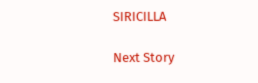SIRICILLA

Next Story